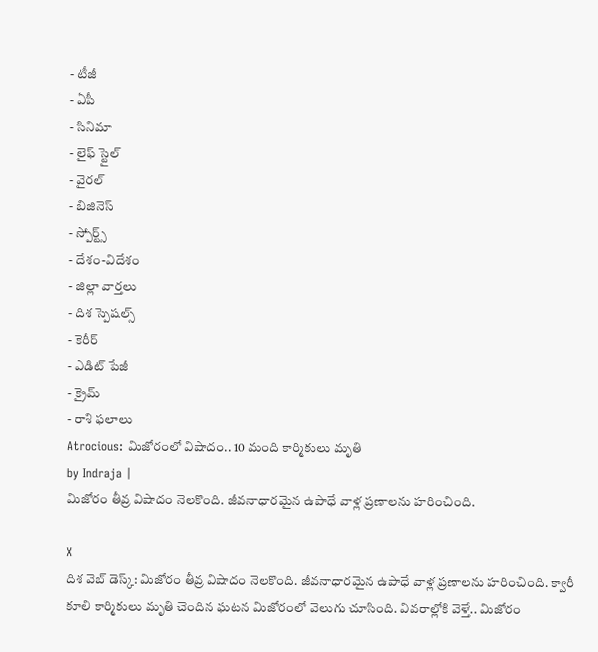- టీజీ
- ఏపీ
- సినిమా
- లైఫ్ స్టైల్
- వైరల్
- బిజినెస్
- స్పోర్ట్స్
- దేశం-విదేశం
- జిల్లా వార్తలు
- దిశ స్పెషల్స్
- కెరీర్
- ఎడిట్ పేజీ
- క్రైమ్
- రాశి ఫలాలు
Atrocious: మిజోరంలో విషాదం.. 10 మంది కార్మికులు మృతి
by Indraja |
మిజోరం తీవ్ర విషాదం నెలకొంది. జీవనాధారమైన ఉపాధే వాళ్ల ప్రణాలను హరించింది.

X
దిశ వెబ్ డెస్క్: మిజోరం తీవ్ర విషాదం నెలకొంది. జీవనాధారమైన ఉపాధే వాళ్ల ప్రణాలను హరించింది. క్వారీ కూలి కార్మికులు మృతి చెందిన ఘటన మిజోరంలో వెలుగు చూసింది. వివరాల్లోకి వెళ్తే.. మిజోరం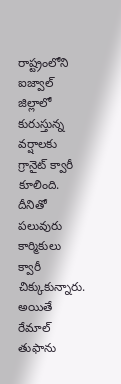రాష్ట్రంలోని ఐజ్వాల్ జిల్లాలో కురుస్తున్న వర్షాలకు గ్రానైట్ క్వారీ కూలింది. దీనితో పలువురు కార్మికులు క్వారీ చిక్కుకున్నారు.
అయితే రేమాల్ తుఫాను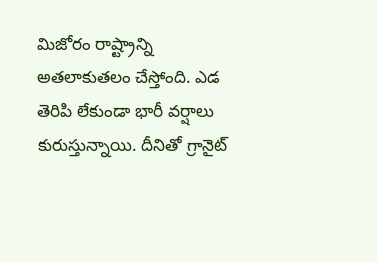మిజోరం రాష్ట్రాన్ని అతలాకుతలం చేస్తోంది. ఎడ తెరిపి లేకుండా భారీ వర్షాలు కురుస్తున్నాయి. దీనితో గ్రానైట్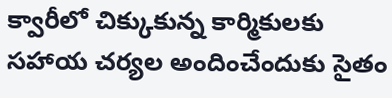క్వారీలో చిక్కుకున్న కార్మికులకు సహాయ చర్యల అందించేందుకు సైతం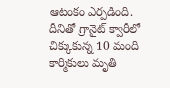ఆటంకం ఎర్పడింది. దీనితో గ్రానైట్ క్వారీలో చిక్కుకున్న 10 మంది కార్మికులు మృతి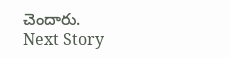చెందారు.
Next Story